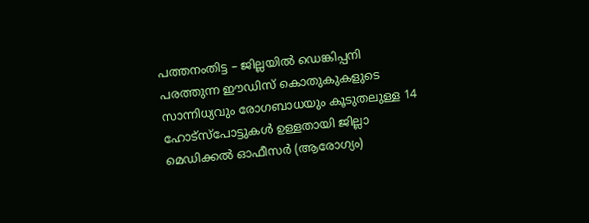പത്തനംതിട്ട – ജില്ലയിൽ ഡെങ്കിപ്പനി പരത്തുന്ന ഈഡിസ് കൊതുകുകളുടെ സാന്നിധ്യവും രോഗബാധയും കൂടുതലുള്ള 14 ഹോട്സ്പോട്ടുകൾ ഉള്ളതായി ജില്ലാ മെഡിക്കൽ ഓഫീസർ (ആരോഗ്യം)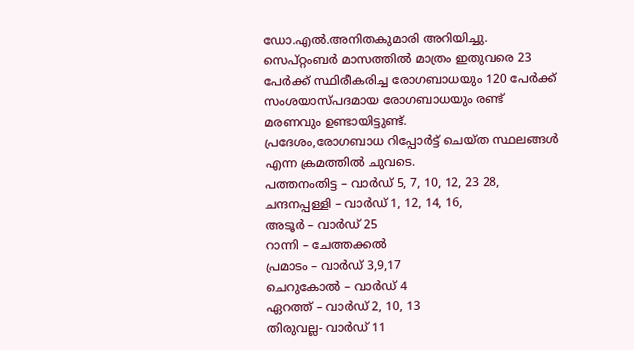ഡോ.എൽ.അനിതകുമാരി അറിയിച്ചു. സെപ്റ്റംബർ മാസത്തിൽ മാത്രം ഇതുവരെ 23 പേർക്ക് സ്ഥിരീകരിച്ച രോഗബാധയും 120 പേർക്ക് സംശയാസ്പദമായ രോഗബാധയും രണ്ട് മരണവും ഉണ്ടായിട്ടുണ്ട്.
പ്രദേശം,രോഗബാധ റിപ്പോർട്ട് ചെയ്ത സ്ഥലങ്ങൾ എന്ന ക്രമത്തിൽ ചുവടെ.
പത്തനംതിട്ട – വാർഡ് 5, 7, 10, 12, 23 28,
ചന്ദനപ്പള്ളി – വാർഡ് 1, 12, 14, 16,
അടൂർ – വാർഡ് 25
റാന്നി – ചേത്തക്കൽ
പ്രമാടം – വാർഡ് 3,9,17
ചെറുകോൽ – വാർഡ് 4
ഏറത്ത് – വാർഡ് 2, 10, 13
തിരുവല്ല- വാർഡ് 11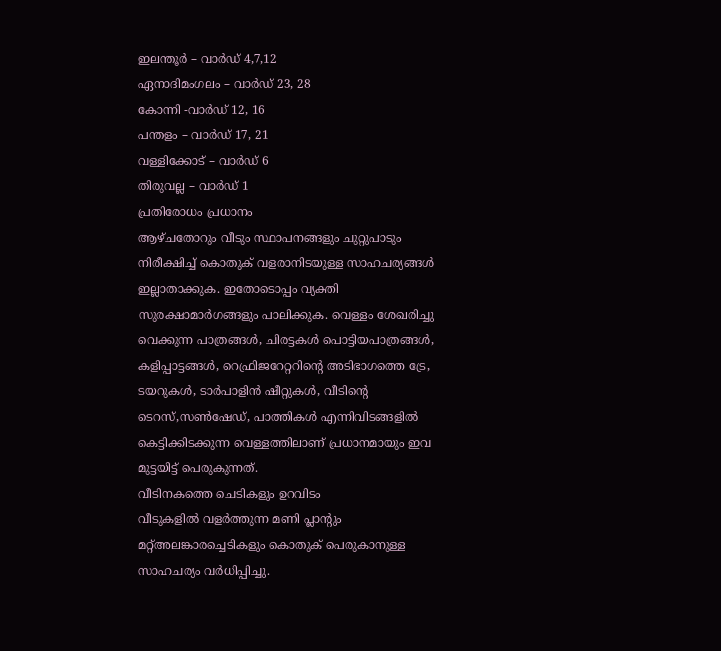ഇലന്തൂർ – വാർഡ് 4,7,12
ഏനാദിമംഗലം – വാർഡ് 23, 28
കോന്നി -വാർഡ് 12, 16
പന്തളം – വാർഡ് 17, 21
വള്ളിക്കോട് – വാർഡ് 6
തിരുവല്ല – വാർഡ് 1
പ്രതിരോധം പ്രധാനം
ആഴ്ചതോറും വീടും സ്ഥാപനങ്ങളും ചുറ്റുപാടും നിരീക്ഷിച്ച് കൊതുക് വളരാനിടയുള്ള സാഹചര്യങ്ങൾ ഇല്ലാതാക്കുക. ഇതോടൊപ്പം വ്യക്തി സുരക്ഷാമാർഗങ്ങളും പാലിക്കുക. വെള്ളം ശേഖരിച്ചു വെക്കുന്ന പാത്രങ്ങൾ, ചിരട്ടകൾ പൊട്ടിയപാത്രങ്ങൾ, കളിപ്പാട്ടങ്ങൾ, റെഫ്രിജറേറ്ററിന്റെ അടിഭാഗത്തെ ട്രേ, ടയറുകൾ, ടാർപാളിൻ ഷീറ്റുകൾ, വീടിന്റെ ടെറസ്,സൺഷേഡ്, പാത്തികൾ എന്നിവിടങ്ങളിൽ കെട്ടിക്കിടക്കുന്ന വെള്ളത്തിലാണ് പ്രധാനമായും ഇവ മുട്ടയിട്ട് പെരുകുന്നത്.
വീടിനകത്തെ ചെടികളും ഉറവിടം
വീടുകളിൽ വളർത്തുന്ന മണി പ്ലാന്റും മറ്റ്അലങ്കാരച്ചെടികളും കൊതുക് പെരുകാനുള്ള സാഹചര്യം വർധിപ്പിച്ചു.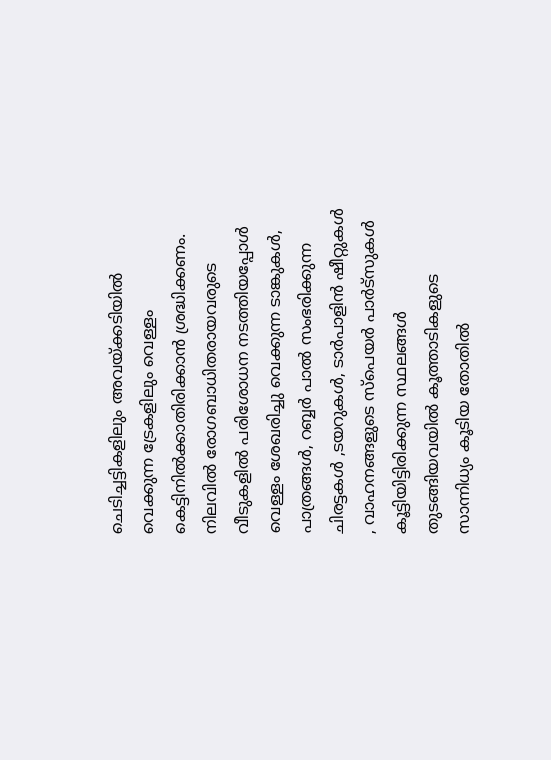ചെടിച്ചട്ടികളിലും അവയ്ക്കടിയിൽ വെക്കുന്ന ട്രേകളിലും വെള്ളം കെട്ടിനിൽക്കാതിരിക്കാൻ ശ്രദ്ധിക്കണം. നിലവിൽ രോഗബാധിതരായവരുടെ വീടുകളിൽ പരിശോധന നടത്തിയപ്പോൾ വെള്ളം ശേഖരിച്ചു വെക്കുന്ന ടാങ്കുകൾ, പാത്രങ്ങൾ, റബ്ബർ പാൽ സംഭരിക്കുന്ന ചിരട്ടകൾ ,ടയറുകൾ, ടാർപാളിൻ ഷീറ്റുകൾ , വാഹനങ്ങളുടെ സ്പെയർ പാർട്സുകൾ കൂട്ടിയിട്ടിരിക്കുന്ന സ്ഥലങ്ങൾ തുടങ്ങിയവയിൽ കൂത്താടികളുടെ സാന്നിധ്യം കൂടിയ തോതിൽ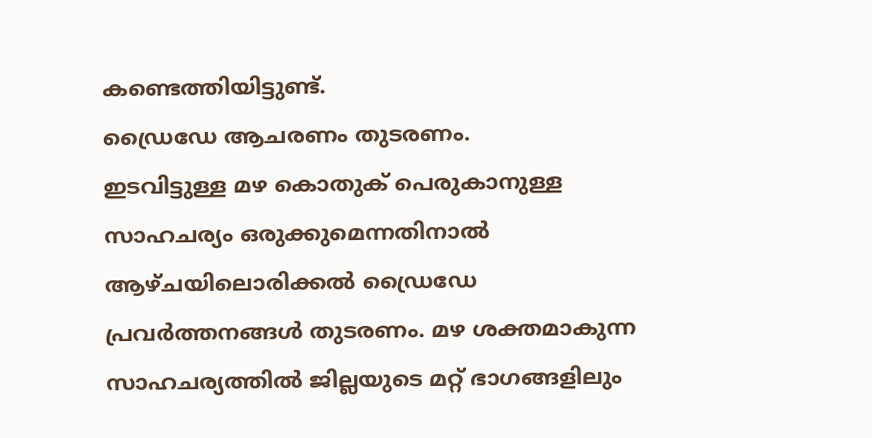കണ്ടെത്തിയിട്ടുണ്ട്.
ഡ്രൈഡേ ആചരണം തുടരണം.
ഇടവിട്ടുള്ള മഴ കൊതുക് പെരുകാനുള്ള സാഹചര്യം ഒരുക്കുമെന്നതിനാൽ ആഴ്ചയിലൊരിക്കൽ ഡ്രൈഡേ പ്രവർത്തനങ്ങൾ തുടരണം. മഴ ശക്തമാകുന്ന സാഹചര്യത്തിൽ ജില്ലയുടെ മറ്റ് ഭാഗങ്ങളിലും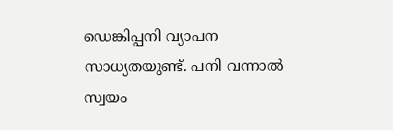ഡെങ്കിപ്പനി വ്യാപന സാധ്യതയുണ്ട്. പനി വന്നാൽ സ്വയം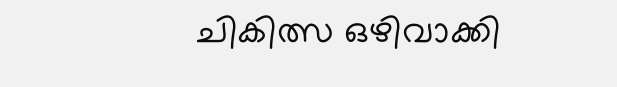ചികിത്സ ഒഴിവാക്കി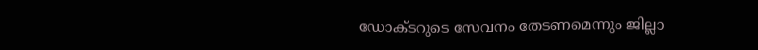ഡോക്ടറുടെ സേവനം തേടണമെന്നും ജില്ലാ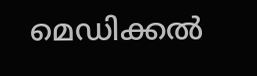മെഡിക്കൽ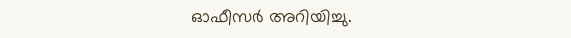ഓഫീസർ അറിയിച്ചു.